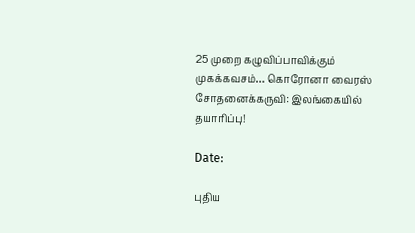25 முறை கழுவிப்பாவிக்கும் முகக்கவசம்… கொரோனா வைரஸ் சோதனைக்கருவி: இலங்கையில் தயாரிப்பு!

Date:

புதிய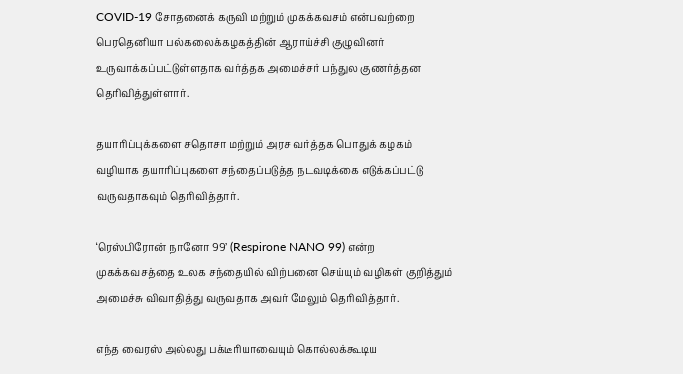COVID-19 சோதனைக் கருவி மற்றும் முகக்கவசம் என்பவற்றை பெரதெனியா பல்கலைக்கழகத்தின் ஆராய்ச்சி குழுவினர் உருவாக்கப்பட்டுள்ளதாக வர்த்தக அமைச்சர் பந்துல குணர்த்தன தெரிவித்துள்ளார்.

தயாரிப்புக்களை சதொசா மற்றும் அரச வர்த்தக பொதுக் கழகம் வழியாக தயாரிப்புகளை சந்தைப்படுத்த நடவடிக்கை எடுக்கப்பட்டு வருவதாகவும் தெரிவித்தார்.

‘ரெஸ்பிரோன் நானோ 99’ (Respirone NANO 99) என்ற முகக்கவசத்தை உலக சந்தையில் விற்பனை செய்யும் வழிகள் குறித்தும் அமைச்சு விவாதித்து வருவதாக அவர் மேலும் தெரிவித்தார்.

எந்த வைரஸ் அல்லது பக்டீரியாவையும் கொல்லக்கூடிய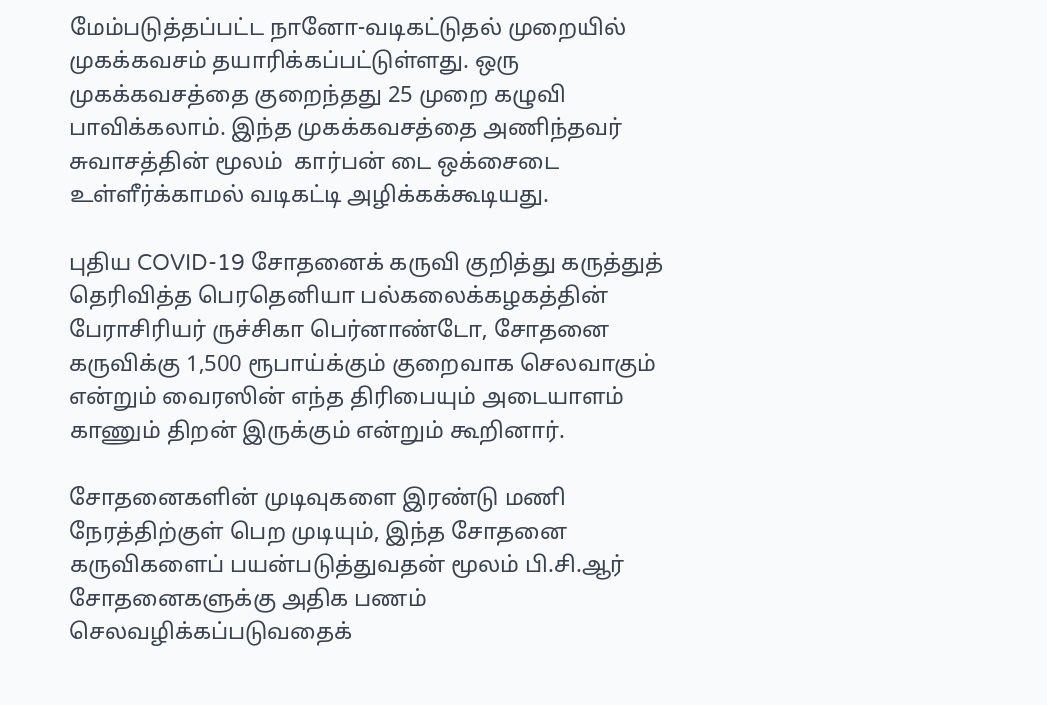மேம்படுத்தப்பட்ட நானோ-வடிகட்டுதல் முறையில் முகக்கவசம் தயாரிக்கப்பட்டுள்ளது. ஒரு முகக்கவசத்தை குறைந்தது 25 முறை கழுவி பாவிக்கலாம். இந்த முகக்கவசத்தை அணிந்தவர் சுவாசத்தின் மூலம்  கார்பன் டை ஒக்சைடை உள்ளீர்க்காமல் வடிகட்டி அழிக்கக்கூடியது.

புதிய COVID-19 சோதனைக் கருவி குறித்து கருத்துத் தெரிவித்த பெரதெனியா பல்கலைக்கழகத்தின் பேராசிரியர் ருச்சிகா பெர்னாண்டோ, சோதனை கருவிக்கு 1,500 ரூபாய்க்கும் குறைவாக செலவாகும் என்றும் வைரஸின் எந்த திரிபையும் அடையாளம் காணும் திறன் இருக்கும் என்றும் கூறினார்.

சோதனைகளின் முடிவுகளை இரண்டு மணி நேரத்திற்குள் பெற முடியும், இந்த சோதனை கருவிகளைப் பயன்படுத்துவதன் மூலம் பி.சி.ஆர் சோதனைகளுக்கு அதிக பணம் செலவழிக்கப்படுவதைக்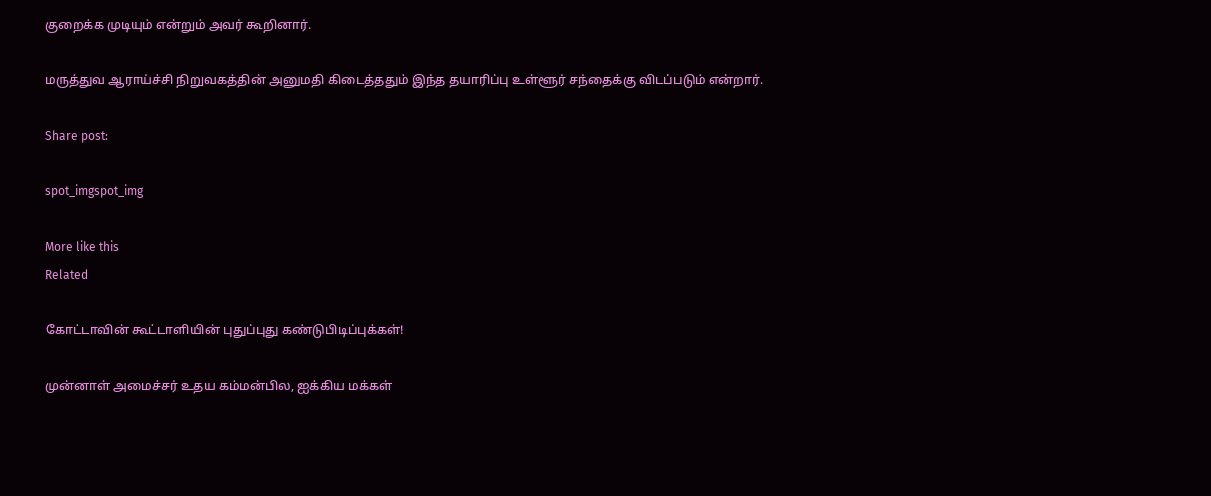குறைக்க முடியும் என்றும் அவர் கூறினார்.

மருத்துவ ஆராய்ச்சி நிறுவகத்தின் அனுமதி கிடைத்ததும் இந்த தயாரிப்பு உள்ளூர் சந்தைக்கு விடப்படும் என்றார்.

Share post:

spot_imgspot_img

More like this
Related

கோட்டாவின் கூட்டாளியின் புதுப்புது கண்டுபிடிப்புக்கள்!

முன்னாள் அமைச்சர் உதய கம்மன்பில, ஐக்கிய மக்கள்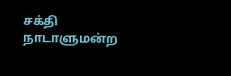சக்தி நாடாளுமன்ற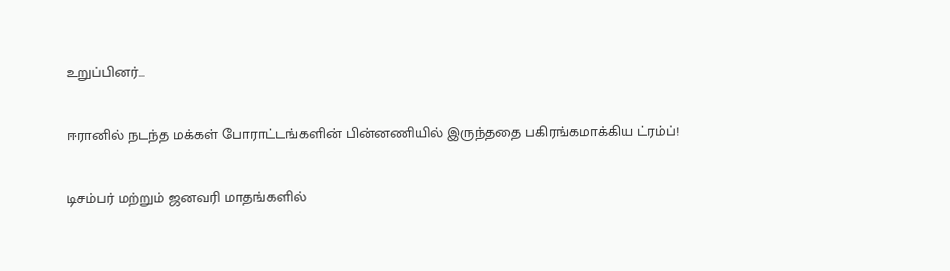உறுப்பினர்...

ஈரானில் நடந்த மக்கள் போராட்டங்களின் பின்னணியில் இருந்ததை பகிரங்கமாக்கிய ட்ரம்ப்!

டிசம்பர் மற்றும் ஜனவரி மாதங்களில்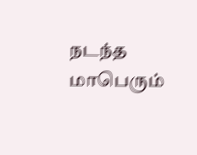நடந்த மாபெரும்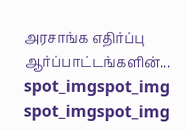அரசாங்க எதிர்ப்பு ஆர்ப்பாட்டங்களின்...
spot_imgspot_img
spot_imgspot_img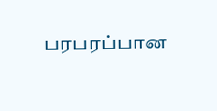பரபரப்பான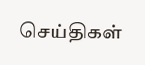செய்திகள்